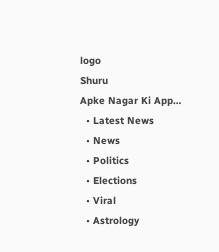logo
Shuru
Apke Nagar Ki App…
  • Latest News
  • News
  • Politics
  • Elections
  • Viral
  • Astrology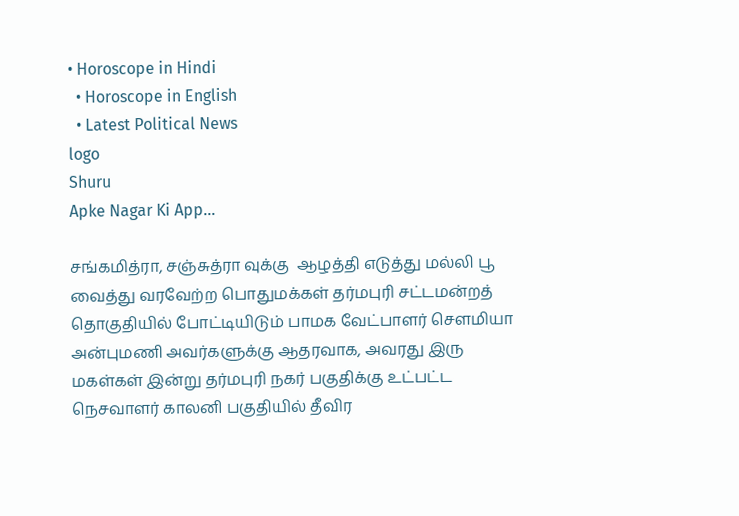• Horoscope in Hindi
  • Horoscope in English
  • Latest Political News
logo
Shuru
Apke Nagar Ki App…

சங்கமித்ரா, சஞ்சுத்ரா வுக்கு  ஆழத்தி எடுத்து மல்லி பூ வைத்து வரவேற்ற பொதுமக்கள் தர்மபுரி சட்டமன்றத் தொகுதியில் போட்டியிடும் பாமக வேட்பாளர் சௌமியா அன்புமணி அவர்களுக்கு ஆதரவாக, அவரது இரு மகள்கள் இன்று தர்மபுரி நகர் பகுதிக்கு உட்பட்ட நெசவாளர் காலனி பகுதியில் தீவிர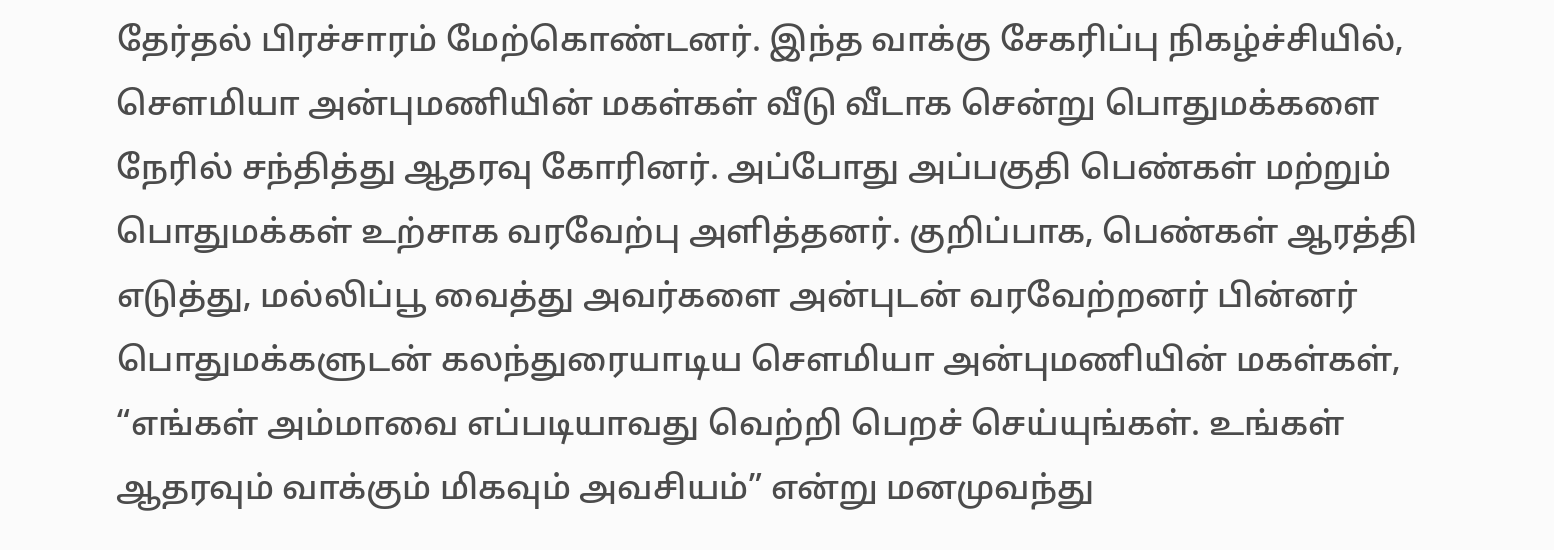தேர்தல் பிரச்சாரம் மேற்கொண்டனர். இந்த வாக்கு சேகரிப்பு நிகழ்ச்சியில், சௌமியா அன்புமணியின் மகள்கள் வீடு வீடாக சென்று பொதுமக்களை நேரில் சந்தித்து ஆதரவு கோரினர். அப்போது அப்பகுதி பெண்கள் மற்றும் பொதுமக்கள் உற்சாக வரவேற்பு அளித்தனர். குறிப்பாக, பெண்கள் ஆரத்தி எடுத்து, மல்லிப்பூ வைத்து அவர்களை அன்புடன் வரவேற்றனர் பின்னர் பொதுமக்களுடன் கலந்துரையாடிய சௌமியா அன்புமணியின் மகள்கள், “எங்கள் அம்மாவை எப்படியாவது வெற்றி பெறச் செய்யுங்கள். உங்கள் ஆதரவும் வாக்கும் மிகவும் அவசியம்” என்று மனமுவந்து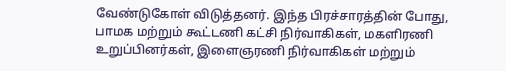வேண்டுகோள் விடுத்தனர். இந்த பிரச்சாரத்தின் போது, பாமக மற்றும் கூட்டணி கட்சி நிர்வாகிகள், மகளிரணி உறுப்பினர்கள், இளைஞரணி நிர்வாகிகள் மற்றும்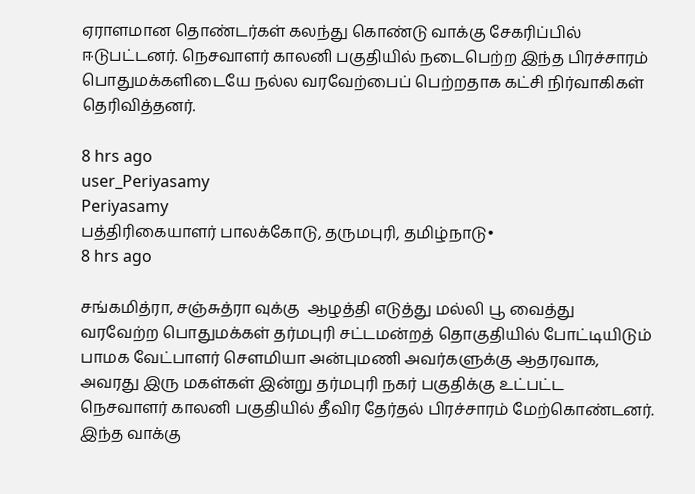ஏராளமான தொண்டர்கள் கலந்து கொண்டு வாக்கு சேகரிப்பில் ஈடுபட்டனர். நெசவாளர் காலனி பகுதியில் நடைபெற்ற இந்த பிரச்சாரம் பொதுமக்களிடையே நல்ல வரவேற்பைப் பெற்றதாக கட்சி நிர்வாகிகள் தெரிவித்தனர்.

8 hrs ago
user_Periyasamy
Periyasamy
பத்திரிகையாளர் பாலக்கோடு, தருமபுரி, தமிழ்நாடு•
8 hrs ago

சங்கமித்ரா, சஞ்சுத்ரா வுக்கு  ஆழத்தி எடுத்து மல்லி பூ வைத்து வரவேற்ற பொதுமக்கள் தர்மபுரி சட்டமன்றத் தொகுதியில் போட்டியிடும் பாமக வேட்பாளர் சௌமியா அன்புமணி அவர்களுக்கு ஆதரவாக, அவரது இரு மகள்கள் இன்று தர்மபுரி நகர் பகுதிக்கு உட்பட்ட நெசவாளர் காலனி பகுதியில் தீவிர தேர்தல் பிரச்சாரம் மேற்கொண்டனர். இந்த வாக்கு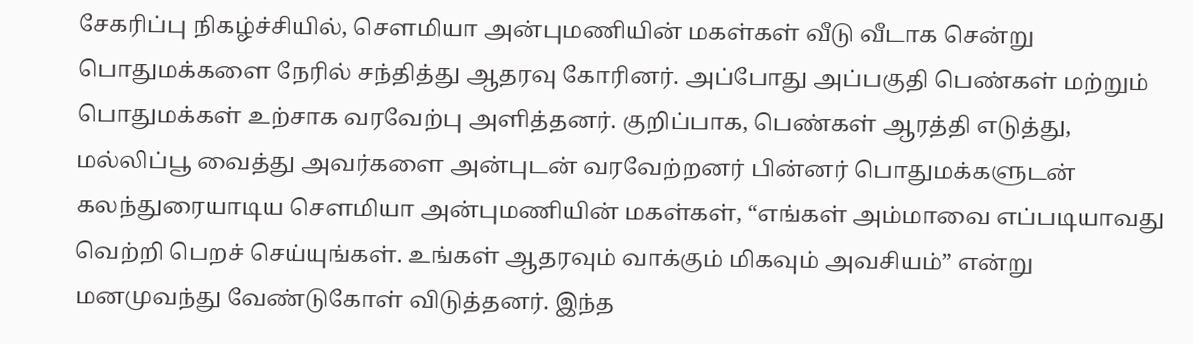சேகரிப்பு நிகழ்ச்சியில், சௌமியா அன்புமணியின் மகள்கள் வீடு வீடாக சென்று பொதுமக்களை நேரில் சந்தித்து ஆதரவு கோரினர். அப்போது அப்பகுதி பெண்கள் மற்றும் பொதுமக்கள் உற்சாக வரவேற்பு அளித்தனர். குறிப்பாக, பெண்கள் ஆரத்தி எடுத்து, மல்லிப்பூ வைத்து அவர்களை அன்புடன் வரவேற்றனர் பின்னர் பொதுமக்களுடன் கலந்துரையாடிய சௌமியா அன்புமணியின் மகள்கள், “எங்கள் அம்மாவை எப்படியாவது வெற்றி பெறச் செய்யுங்கள். உங்கள் ஆதரவும் வாக்கும் மிகவும் அவசியம்” என்று மனமுவந்து வேண்டுகோள் விடுத்தனர். இந்த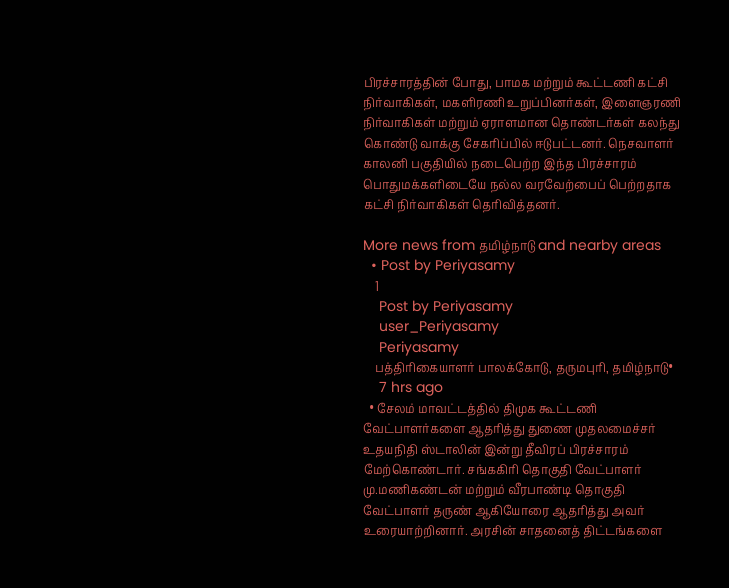பிரச்சாரத்தின் போது, பாமக மற்றும் கூட்டணி கட்சி நிர்வாகிகள், மகளிரணி உறுப்பினர்கள், இளைஞரணி நிர்வாகிகள் மற்றும் ஏராளமான தொண்டர்கள் கலந்து கொண்டு வாக்கு சேகரிப்பில் ஈடுபட்டனர். நெசவாளர் காலனி பகுதியில் நடைபெற்ற இந்த பிரச்சாரம் பொதுமக்களிடையே நல்ல வரவேற்பைப் பெற்றதாக கட்சி நிர்வாகிகள் தெரிவித்தனர்.

More news from தமிழ்நாடு and nearby areas
  • Post by Periyasamy
    1
    Post by Periyasamy
    user_Periyasamy
    Periyasamy
    பத்திரிகையாளர் பாலக்கோடு, தருமபுரி, தமிழ்நாடு•
    7 hrs ago
  • சேலம் மாவட்டத்தில் திமுக கூட்டணி வேட்பாளர்களை ஆதரித்து துணை முதலமைச்சர் உதயநிதி ஸ்டாலின் இன்று தீவிரப் பிரச்சாரம் மேற்கொண்டார். சங்ககிரி தொகுதி வேட்பாளர் மு.மணிகண்டன் மற்றும் வீரபாண்டி தொகுதி வேட்பாளர் தருண் ஆகியோரை ஆதரித்து அவர் உரையாற்றினார். அரசின் சாதனைத் திட்டங்களை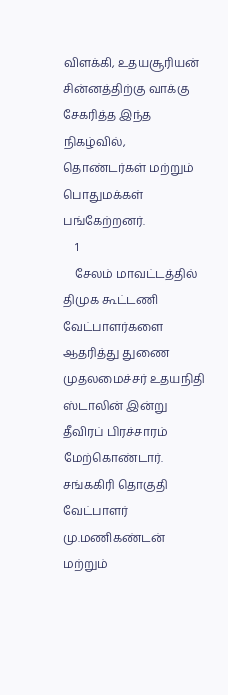விளக்கி, உதயசூரியன் சின்னத்திற்கு வாக்கு சேகரித்த இந்த நிகழ்வில், தொண்டர்கள் மற்றும் பொதுமக்கள் பங்கேற்றனர்.
    1
    சேலம் மாவட்டத்தில் திமுக கூட்டணி வேட்பாளர்களை ஆதரித்து துணை முதலமைச்சர் உதயநிதி ஸ்டாலின் இன்று தீவிரப் பிரச்சாரம் மேற்கொண்டார். சங்ககிரி தொகுதி வேட்பாளர் மு.மணிகண்டன் மற்றும்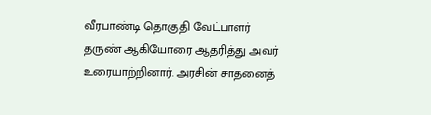வீரபாண்டி தொகுதி வேட்பாளர் தருண் ஆகியோரை ஆதரித்து அவர் உரையாற்றினார். அரசின் சாதனைத்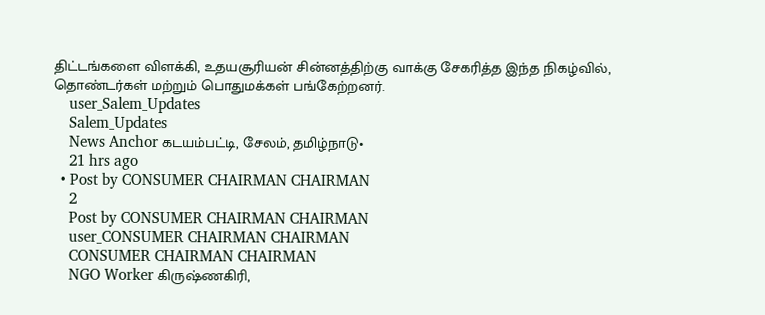திட்டங்களை விளக்கி, உதயசூரியன் சின்னத்திற்கு வாக்கு சேகரித்த இந்த நிகழ்வில், தொண்டர்கள் மற்றும் பொதுமக்கள் பங்கேற்றனர்.
    user_Salem_Updates
    Salem_Updates
    News Anchor கடயம்பட்டி, சேலம், தமிழ்நாடு•
    21 hrs ago
  • Post by CONSUMER CHAIRMAN CHAIRMAN
    2
    Post by CONSUMER CHAIRMAN CHAIRMAN
    user_CONSUMER CHAIRMAN CHAIRMAN
    CONSUMER CHAIRMAN CHAIRMAN
    NGO Worker கிருஷ்ணகிரி,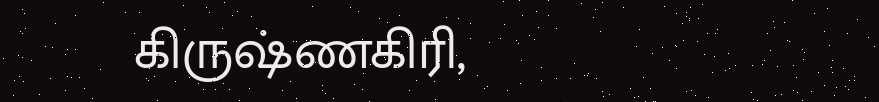கிருஷ்ணகிரி,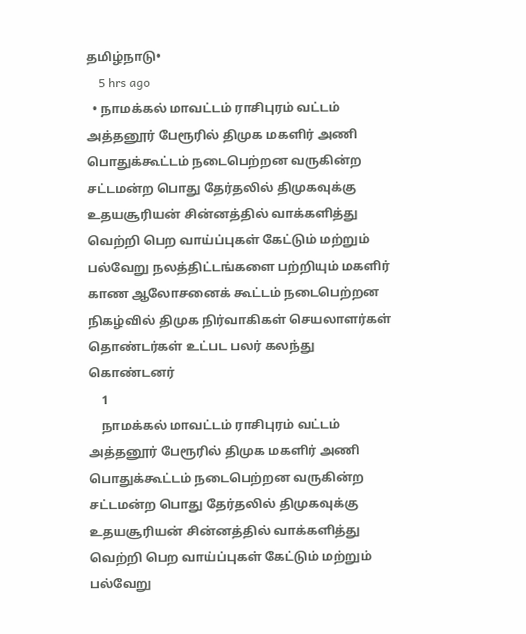தமிழ்நாடு•
    5 hrs ago
  • நாமக்கல் மாவட்டம் ராசிபுரம் வட்டம் அத்தனூர் பேரூரில் திமுக மகளிர் அணி பொதுக்கூட்டம் நடைபெற்றன வருகின்ற சட்டமன்ற பொது தேர்தலில் திமுகவுக்கு உதயசூரியன் சின்னத்தில் வாக்களித்து வெற்றி பெற வாய்ப்புகள் கேட்டும் மற்றும் பல்வேறு நலத்திட்டங்களை பற்றியும் மகளிர் காண ஆலோசனைக் கூட்டம் நடைபெற்றன நிகழ்வில் திமுக நிர்வாகிகள் செயலாளர்கள் தொண்டர்கள் உட்பட பலர் கலந்து கொண்டனர்
    1
    நாமக்கல் மாவட்டம் ராசிபுரம் வட்டம் அத்தனூர் பேரூரில் திமுக மகளிர் அணி பொதுக்கூட்டம் நடைபெற்றன வருகின்ற சட்டமன்ற பொது தேர்தலில் திமுகவுக்கு உதயசூரியன் சின்னத்தில் வாக்களித்து வெற்றி பெற வாய்ப்புகள் கேட்டும் மற்றும் பல்வேறு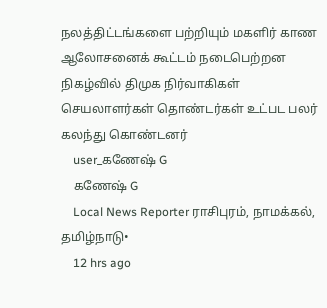நலத்திட்டங்களை பற்றியும் மகளிர் காண ஆலோசனைக் கூட்டம் நடைபெற்றன நிகழ்வில் திமுக நிர்வாகிகள் செயலாளர்கள் தொண்டர்கள் உட்பட பலர் கலந்து கொண்டனர்
    user_கணேஷ் G
    கணேஷ் G
    Local News Reporter ராசிபுரம், நாமக்கல், தமிழ்நாடு•
    12 hrs ago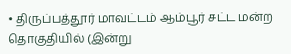• திருப்பத்தூர் மாவட்டம் ஆம்பூர் சட்ட மன்ற தொகுதியில் (இன்று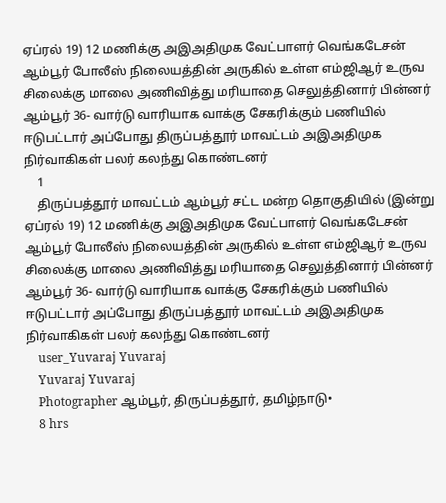ஏப்ரல் 19) 12 மணிக்கு அஇஅதிமுக வேட்பாளர் வெங்கடேசன் ஆம்பூர் போலீஸ் நிலையத்தின் அருகில் உள்ள எம்ஜிஆர் உருவ சிலைக்கு மாலை அணிவித்து மரியாதை செலுத்தினார் பின்னர் ஆம்பூர் 36- வார்டு வாரியாக வாக்கு சேகரிக்கும் பணியில் ஈடுபட்டார் அப்போது திருப்பத்தூர் மாவட்டம் அஇஅதிமுக நிர்வாகிகள் பலர் கலந்து கொண்டனர்
    1
    திருப்பத்தூர் மாவட்டம் ஆம்பூர் சட்ட மன்ற தொகுதியில் (இன்று ஏப்ரல் 19) 12 மணிக்கு அஇஅதிமுக வேட்பாளர் வெங்கடேசன் ஆம்பூர் போலீஸ் நிலையத்தின் அருகில் உள்ள எம்ஜிஆர் உருவ சிலைக்கு மாலை அணிவித்து மரியாதை செலுத்தினார் பின்னர் ஆம்பூர் 36- வார்டு வாரியாக வாக்கு சேகரிக்கும் பணியில் ஈடுபட்டார் அப்போது திருப்பத்தூர் மாவட்டம் அஇஅதிமுக நிர்வாகிகள் பலர் கலந்து கொண்டனர்
    user_Yuvaraj Yuvaraj
    Yuvaraj Yuvaraj
    Photographer ஆம்பூர், திருப்பத்தூர், தமிழ்நாடு•
    8 hrs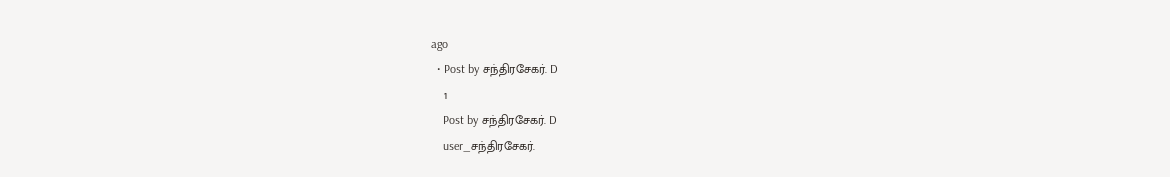ago
  • Post by சந்திரசேகர். D
    1
    Post by சந்திரசேகர். D
    user_சந்திரசேகர்.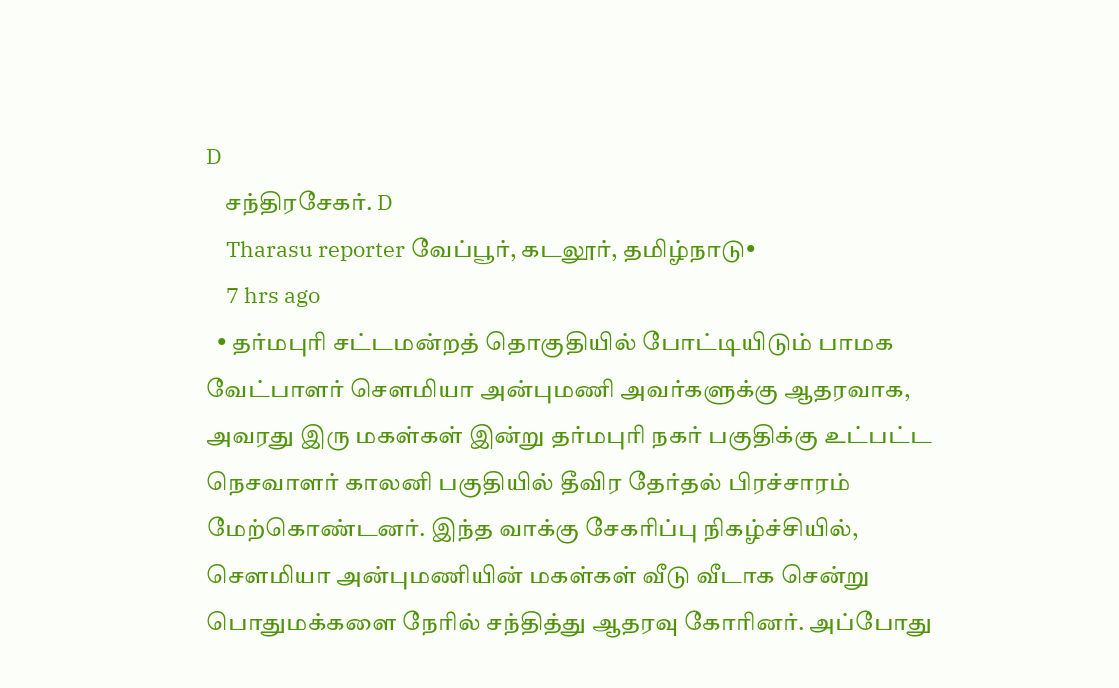D
    சந்திரசேகர். D
    Tharasu reporter வேப்பூர், கடலூர், தமிழ்நாடு•
    7 hrs ago
  • தர்மபுரி சட்டமன்றத் தொகுதியில் போட்டியிடும் பாமக வேட்பாளர் சௌமியா அன்புமணி அவர்களுக்கு ஆதரவாக, அவரது இரு மகள்கள் இன்று தர்மபுரி நகர் பகுதிக்கு உட்பட்ட நெசவாளர் காலனி பகுதியில் தீவிர தேர்தல் பிரச்சாரம் மேற்கொண்டனர். இந்த வாக்கு சேகரிப்பு நிகழ்ச்சியில், சௌமியா அன்புமணியின் மகள்கள் வீடு வீடாக சென்று பொதுமக்களை நேரில் சந்தித்து ஆதரவு கோரினர். அப்போது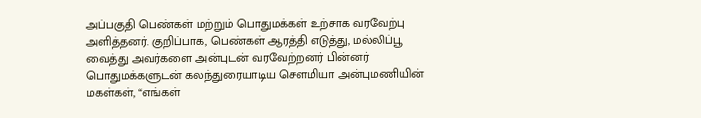அப்பகுதி பெண்கள் மற்றும் பொதுமக்கள் உற்சாக வரவேற்பு அளித்தனர். குறிப்பாக, பெண்கள் ஆரத்தி எடுத்து, மல்லிப்பூ வைத்து அவர்களை அன்புடன் வரவேற்றனர் பின்னர் பொதுமக்களுடன் கலந்துரையாடிய சௌமியா அன்புமணியின் மகள்கள், “எங்கள்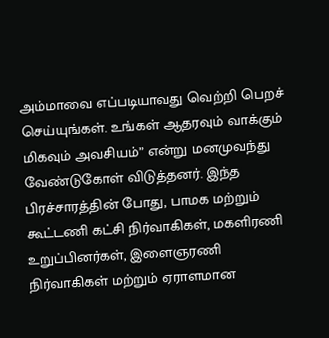அம்மாவை எப்படியாவது வெற்றி பெறச் செய்யுங்கள். உங்கள் ஆதரவும் வாக்கும் மிகவும் அவசியம்” என்று மனமுவந்து வேண்டுகோள் விடுத்தனர். இந்த பிரச்சாரத்தின் போது, பாமக மற்றும் கூட்டணி கட்சி நிர்வாகிகள், மகளிரணி உறுப்பினர்கள், இளைஞரணி நிர்வாகிகள் மற்றும் ஏராளமான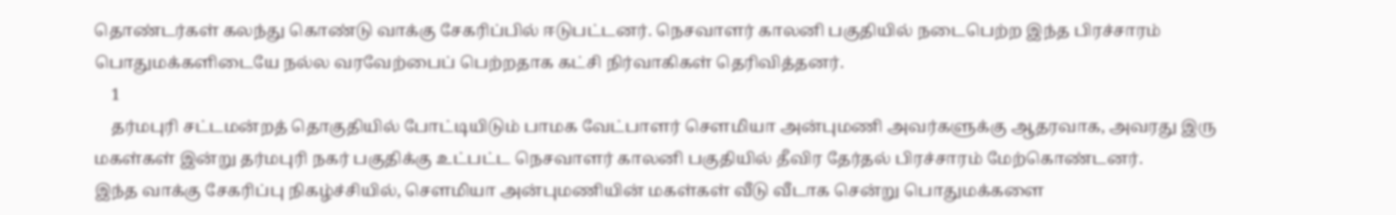தொண்டர்கள் கலந்து கொண்டு வாக்கு சேகரிப்பில் ஈடுபட்டனர். நெசவாளர் காலனி பகுதியில் நடைபெற்ற இந்த பிரச்சாரம் பொதுமக்களிடையே நல்ல வரவேற்பைப் பெற்றதாக கட்சி நிர்வாகிகள் தெரிவித்தனர்.
    1
    தர்மபுரி சட்டமன்றத் தொகுதியில் போட்டியிடும் பாமக வேட்பாளர் சௌமியா அன்புமணி அவர்களுக்கு ஆதரவாக, அவரது இரு மகள்கள் இன்று தர்மபுரி நகர் பகுதிக்கு உட்பட்ட நெசவாளர் காலனி பகுதியில் தீவிர தேர்தல் பிரச்சாரம் மேற்கொண்டனர்.
இந்த வாக்கு சேகரிப்பு நிகழ்ச்சியில், சௌமியா அன்புமணியின் மகள்கள் வீடு வீடாக சென்று பொதுமக்களை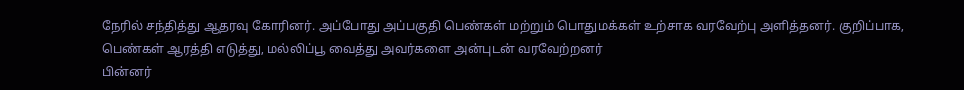நேரில் சந்தித்து ஆதரவு கோரினர். அப்போது அப்பகுதி பெண்கள் மற்றும் பொதுமக்கள் உற்சாக வரவேற்பு அளித்தனர். குறிப்பாக, பெண்கள் ஆரத்தி எடுத்து, மல்லிப்பூ வைத்து அவர்களை அன்புடன் வரவேற்றனர்
பின்னர்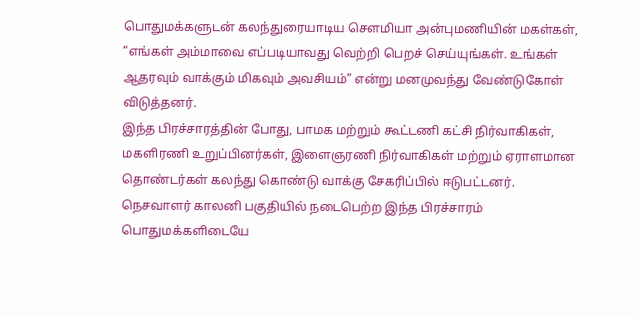பொதுமக்களுடன் கலந்துரையாடிய சௌமியா அன்புமணியின் மகள்கள், “எங்கள் அம்மாவை எப்படியாவது வெற்றி பெறச் செய்யுங்கள். உங்கள் ஆதரவும் வாக்கும் மிகவும் அவசியம்” என்று மனமுவந்து வேண்டுகோள் விடுத்தனர்.
இந்த பிரச்சாரத்தின் போது, பாமக மற்றும் கூட்டணி கட்சி நிர்வாகிகள், மகளிரணி உறுப்பினர்கள், இளைஞரணி நிர்வாகிகள் மற்றும் ஏராளமான தொண்டர்கள் கலந்து கொண்டு வாக்கு சேகரிப்பில் ஈடுபட்டனர்.
நெசவாளர் காலனி பகுதியில் நடைபெற்ற இந்த பிரச்சாரம் பொதுமக்களிடையே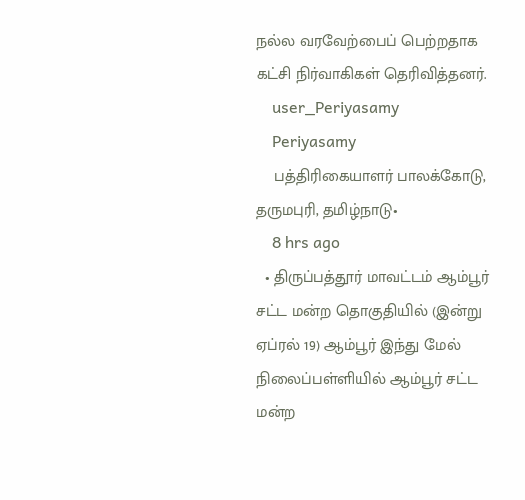நல்ல வரவேற்பைப் பெற்றதாக கட்சி நிர்வாகிகள் தெரிவித்தனர்.
    user_Periyasamy
    Periyasamy
    பத்திரிகையாளர் பாலக்கோடு, தருமபுரி, தமிழ்நாடு•
    8 hrs ago
  • திருப்பத்தூர் மாவட்டம் ஆம்பூர் சட்ட மன்ற தொகுதியில் (இன்று ஏப்ரல் 19) ஆம்பூர் இந்து மேல் நிலைப்பள்ளியில் ஆம்பூர் சட்ட மன்ற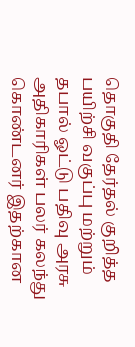தொகுதி தேர்தல் குறித்த பயிற்சி வகுப்பு மற்றும் தபால் ஓட்டு பதிவு அரசு அதிகாரிகள் பலர் கலந்து கொண்டனர் இதற்கான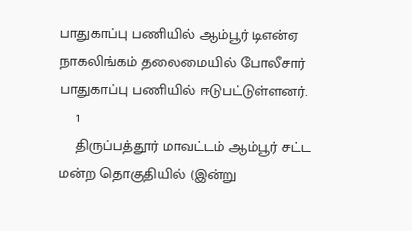பாதுகாப்பு பணியில் ஆம்பூர் டிஎன்ஏ நாகலிங்கம் தலைமையில் போலீசார் பாதுகாப்பு பணியில் ஈடுபட்டுள்ளனர்.
    1
    திருப்பத்தூர் மாவட்டம் ஆம்பூர் சட்ட மன்ற தொகுதியில் (இன்று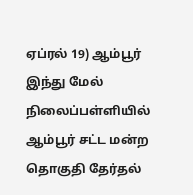ஏப்ரல் 19) ஆம்பூர் இந்து மேல் நிலைப்பள்ளியில் ஆம்பூர் சட்ட மன்ற தொகுதி தேர்தல்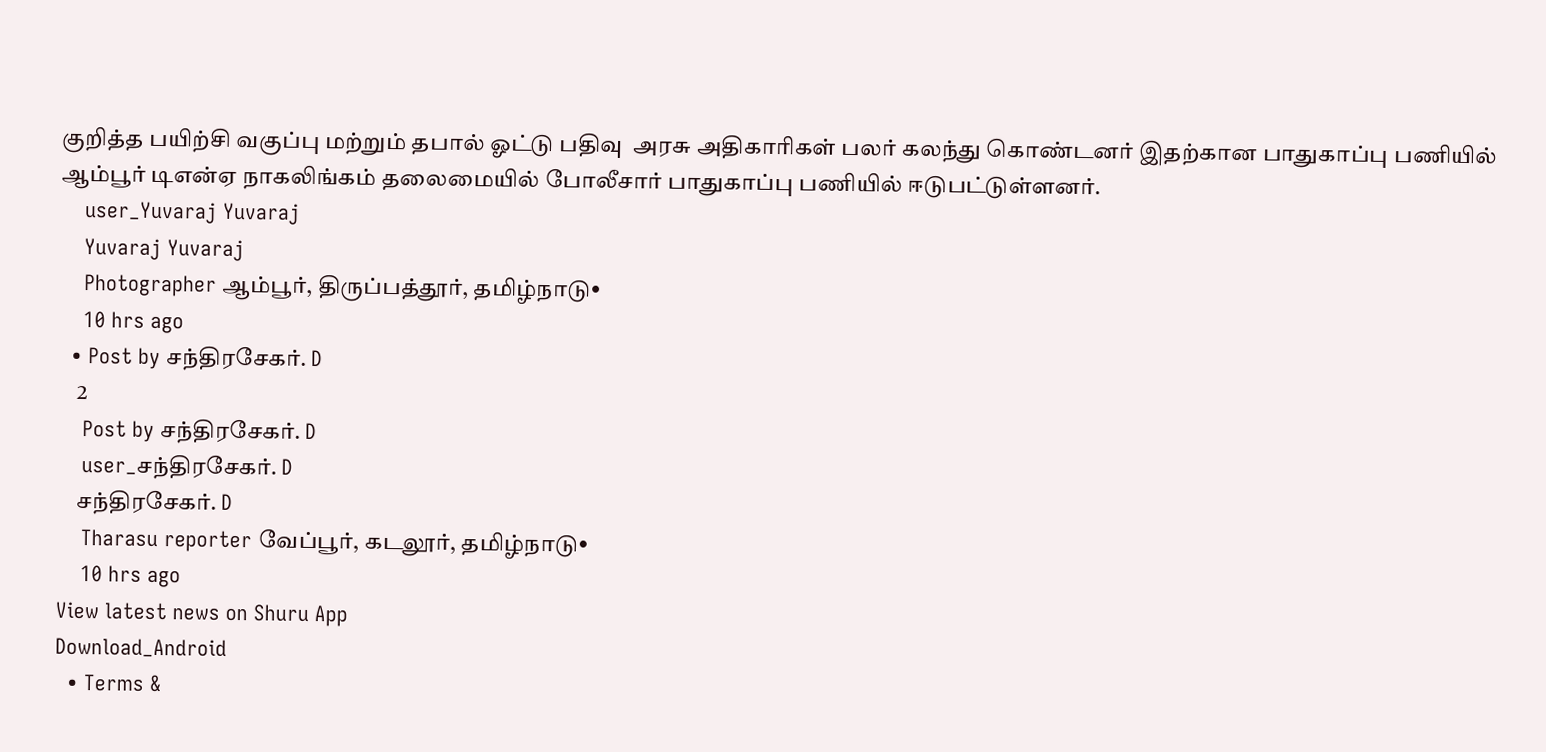குறித்த பயிற்சி வகுப்பு மற்றும் தபால் ஓட்டு பதிவு  அரசு அதிகாரிகள் பலர் கலந்து கொண்டனர் இதற்கான பாதுகாப்பு பணியில் ஆம்பூர் டிஎன்ஏ நாகலிங்கம் தலைமையில் போலீசார் பாதுகாப்பு பணியில் ஈடுபட்டுள்ளனர்.
    user_Yuvaraj Yuvaraj
    Yuvaraj Yuvaraj
    Photographer ஆம்பூர், திருப்பத்தூர், தமிழ்நாடு•
    10 hrs ago
  • Post by சந்திரசேகர். D
    2
    Post by சந்திரசேகர். D
    user_சந்திரசேகர். D
    சந்திரசேகர். D
    Tharasu reporter வேப்பூர், கடலூர், தமிழ்நாடு•
    10 hrs ago
View latest news on Shuru App
Download_Android
  • Terms &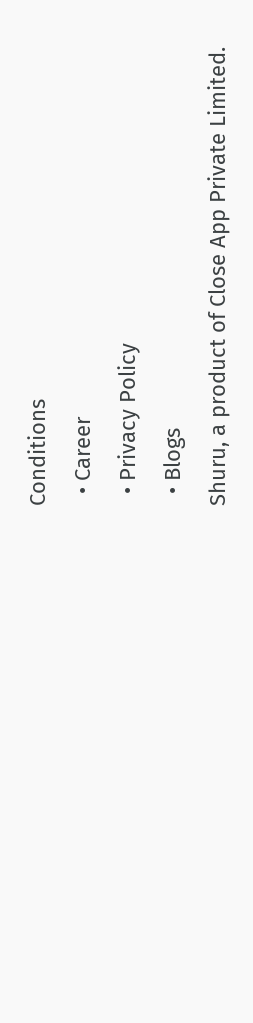Conditions
  • Career
  • Privacy Policy
  • Blogs
Shuru, a product of Close App Private Limited.